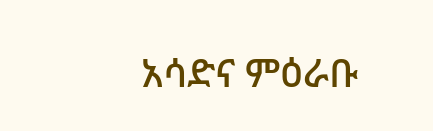አሳድና ምዕራቡ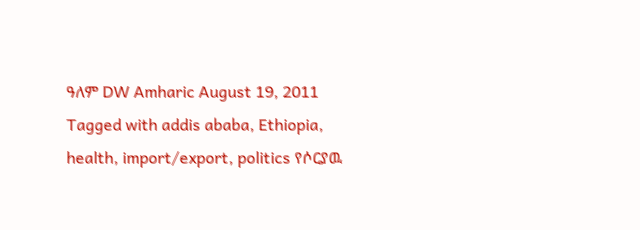ዓለም DW Amharic August 19, 2011 Tagged with addis ababa, Ethiopia, health, import/export, politics የሶርያዉ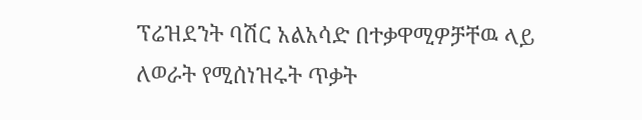ፕሬዝደንት ባሽር አልአሳድ በተቃዋሚዎቻቸዉ ላይ ለወራት የሚሰነዝሩት ጥቃት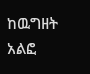ከዉግዘት አልፎ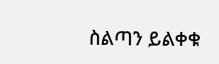ስልጣን ይልቀቁ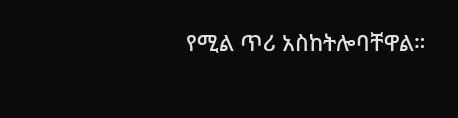የሚል ጥሪ አስከትሎባቸዋል።